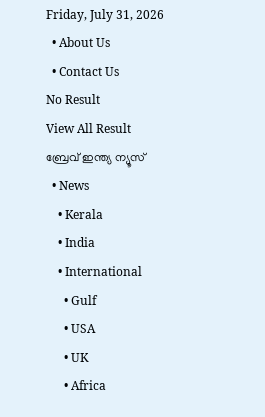Friday, July 31, 2026
  • About Us
  • Contact Us
No Result
View All Result
ബ്രേവ് ഇന്ത്യ ന്യൂസ്
  • News
    • Kerala
    • India
    • International
      • Gulf
      • USA
      • UK
      • Africa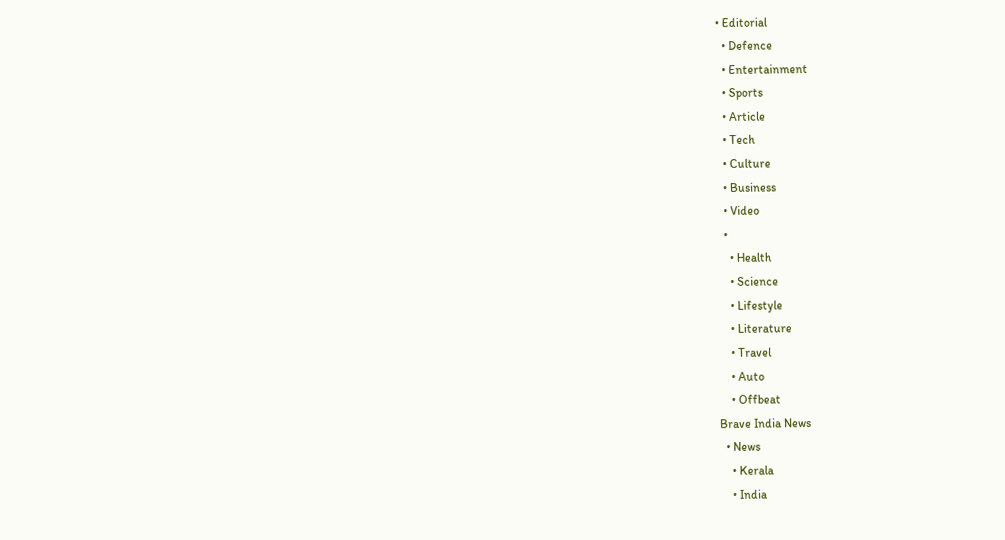• Editorial
  • Defence
  • Entertainment
  • Sports
  • Article
  • Tech
  • Culture
  • Business
  • Video
  •
    • Health
    • Science
    • Lifestyle
    • Literature
    • Travel
    • Auto
    • Offbeat
Brave India News
  • News
    • Kerala
    • India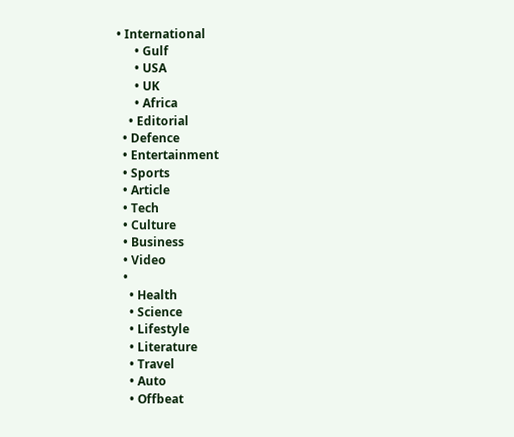• International
      • Gulf
      • USA
      • UK
      • Africa
    • Editorial
  • Defence
  • Entertainment
  • Sports
  • Article
  • Tech
  • Culture
  • Business
  • Video
  •
    • Health
    • Science
    • Lifestyle
    • Literature
    • Travel
    • Auto
    • Offbeat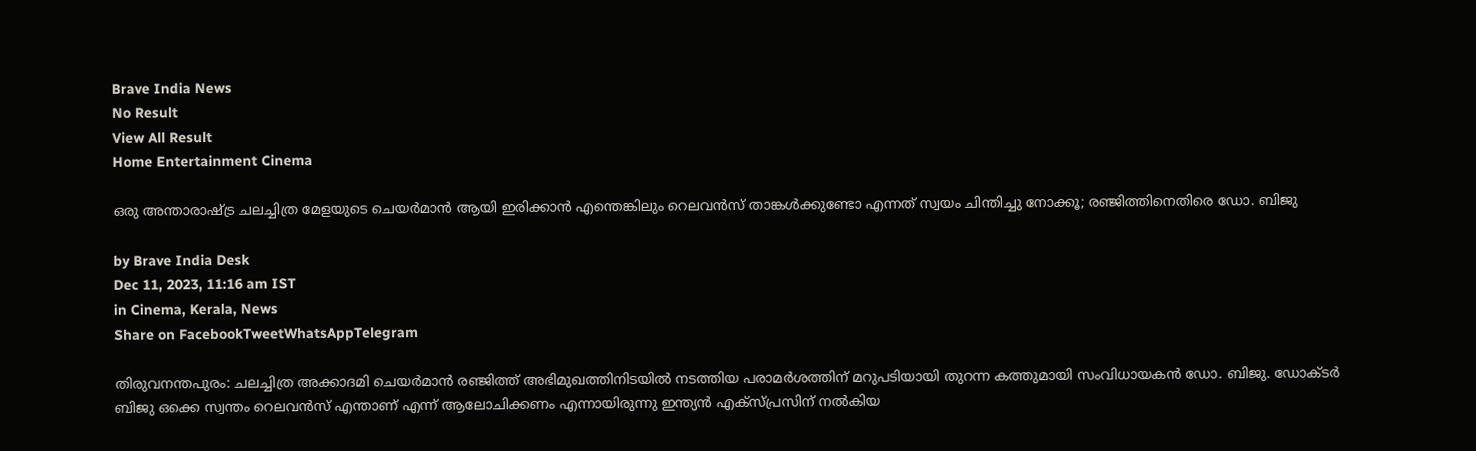Brave India News
No Result
View All Result
Home Entertainment Cinema

ഒരു അന്താരാഷ്‌ട്ര ചലച്ചിത്ര മേളയുടെ ചെയർമാൻ ആയി ഇരിക്കാൻ എന്തെങ്കിലും റെലവൻസ് താങ്കൾക്കുണ്ടോ എന്നത് സ്വയം ചിന്തിച്ചു നോക്കൂ; രഞ്ജിത്തിനെതിരെ ഡോ. ബിജു

by Brave India Desk
Dec 11, 2023, 11:16 am IST
in Cinema, Kerala, News
Share on FacebookTweetWhatsAppTelegram

തിരുവനന്തപുരം: ചലച്ചിത്ര അക്കാദമി ചെയർമാൻ രഞ്ജിത്ത് അ‌ഭിമുഖത്തിനിടയിൽ നടത്തിയ പരാമർശത്തിന് മറുപടിയായി തുറന്ന കത്തുമായി സംവിധായകന്‍ ഡോ. ബിജു. ഡോക്ടർ ബിജു ഒക്കെ സ്വന്തം റെലവൻസ് എന്താണ് എന്ന് ആലോചിക്കണം എന്നായിരുന്നു ഇന്ത്യൻ എക്‌സ്പ്രസിന് നൽകിയ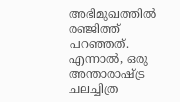അ‌ഭിമുഖത്തിൽ രഞ്ജിത്ത് പറഞ്ഞത്. എന്നാൽ, ഒരു അന്താരാഷ്‌ട്ര ചലച്ചിത്ര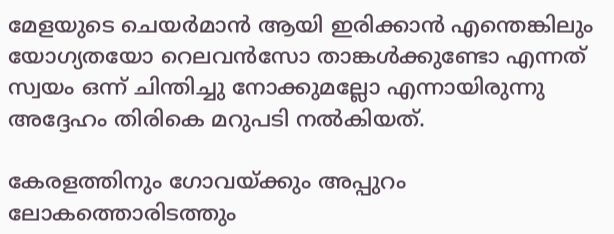മേളയുടെ ചെയർമാൻ ആയി ഇരിക്കാൻ എന്തെങ്കിലും യോഗ്യതയോ റെലവൻസോ താങ്കൾക്കുണ്ടോ എന്നത് സ്വയം ഒന്ന് ചിന്തിച്ചു നോക്കുമല്ലോ എന്നായിരുന്നു അ‌ദ്ദേഹം തിരികെ മറുപടി നൽകിയത്.

കേരളത്തിനും ഗോവയ്ക്കും അപ്പുറം ലോകത്തൊരിടത്തും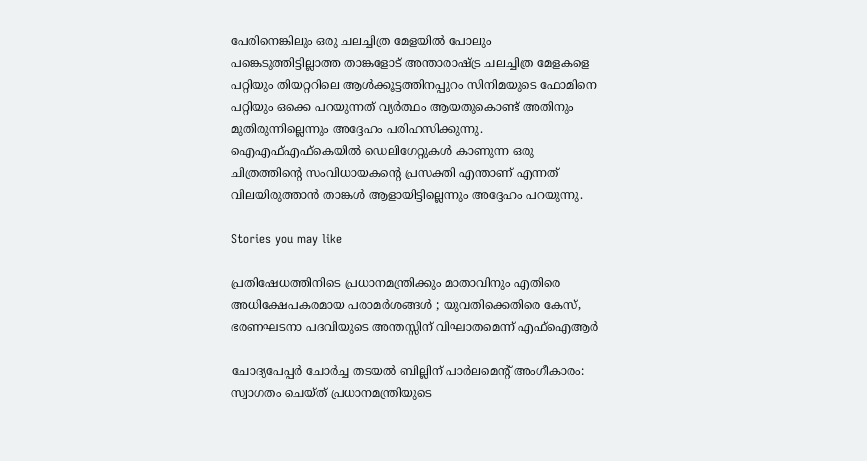പേരിനെങ്കിലും ഒരു ചലച്ചിത്ര മേളയിൽ പോലും പങ്കെടുത്തിട്ടില്ലാത്ത താങ്കളോട് അന്താരാഷ്‌ട്ര ചലച്ചിത്ര മേളകളെ പറ്റിയും തിയറ്ററിലെ ആൾക്കൂട്ടത്തിനപ്പുറം സിനിമയുടെ ഫോമിനെ പറ്റിയും ഒക്കെ പറയുന്നത് വ്യർത്ഥം ആയതുകൊണ്ട് അതിനും മുതിരുന്നില്ലെന്നും അ‌ദ്ദേഹം പരിഹസിക്കുന്നു. ഐഎഫ്എഫ്കെയിൽ ഡെലിഗേറ്റുകൾ കാണുന്ന ഒരു ചിത്രത്തിന്റെ സംവിധായകന്റെ പ്രസക്തി എന്താണ് എന്നത് വിലയിരുത്താൻ താങ്കൾ ആളായിട്ടില്ലെന്നും അദ്ദേഹം പറയുന്നു.

Stories you may like

പ്രതിഷേധത്തിനിടെ പ്രധാനമന്ത്രിക്കും മാതാവിനും എതിരെ അധിക്ഷേപകരമായ പരാമർശങ്ങൾ ; യുവതിക്കെതിരെ കേസ്, ഭരണഘടനാ പദവിയുടെ അന്തസ്സിന് വിഘാതമെന്ന് എഫ്‌ഐആർ

ചോദ്യപേപ്പർ ചോർച്ച തടയൽ ബില്ലിന് പാർലമെന്റ് അംഗീകാരം: സ്വാഗതം ചെയ്ത് പ്രധാനമന്ത്രിയുടെ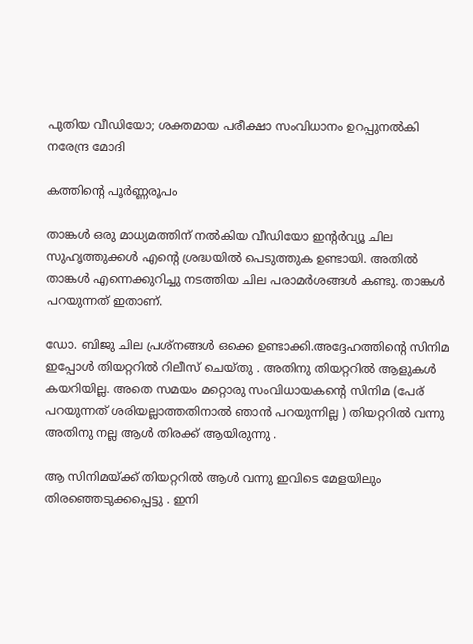പുതിയ വീഡിയോ; ശക്തമായ പരീക്ഷാ സംവിധാനം ഉറപ്പുനൽകി നരേന്ദ്ര മോദി

കത്തിന്‍റെ പൂര്‍ണ്ണരൂപം

താങ്കൾ ഒരു മാധ്യമത്തിന് നൽകിയ വീഡിയോ ഇന്റർവ്യൂ ചില സുഹൃത്തുക്കൾ എന്റെ ശ്രദ്ധയിൽ പെടുത്തുക ഉണ്ടായി. അതിൽ താങ്കൾ എന്നെക്കുറിച്ചു നടത്തിയ ചില പരാമർശങ്ങൾ കണ്ടു. താങ്കൾ പറയുന്നത് ഇതാണ്.

ഡോ. ബിജു ചില പ്രശ്നങ്ങൾ ഒക്കെ ഉണ്ടാക്കി.അദ്ദേഹത്തിന്റെ സിനിമ ഇപ്പോൾ തിയറ്ററിൽ റിലീസ് ചെയ്തു . അതിനു തിയറ്ററിൽ ആളുകൾ കയറിയില്ല. അതെ സമയം മറ്റൊരു സംവിധായകന്റെ സിനിമ (പേര് പറയുന്നത് ശരിയല്ലാത്തതിനാൽ ഞാൻ പറയുന്നില്ല ) തിയറ്ററിൽ വന്നു അതിനു നല്ല ആൾ തിരക്ക് ആയിരുന്നു .

ആ സിനിമയ്ക്ക് തിയറ്ററിൽ ആൾ വന്നു ഇവിടെ മേളയിലും തിരഞ്ഞെടുക്കപ്പെട്ടു . ഇനി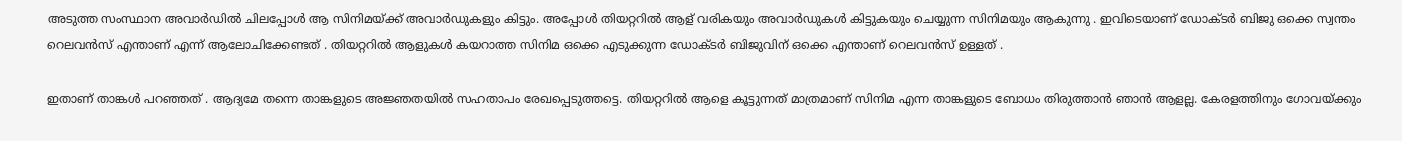അടുത്ത സംസ്ഥാന അവാർഡിൽ ചിലപ്പോൾ ആ സിനിമയ്ക്ക് അവാർഡുകളും കിട്ടും. അപ്പോൾ തിയറ്ററിൽ ആള് വരികയും അവാർഡുകൾ കിട്ടുകയും ചെയ്യുന്ന സിനിമയും ആകുന്നു . ഇവിടെയാണ് ഡോക്ടർ ബിജു ഒക്കെ സ്വന്തം റെലവൻസ് എന്താണ് എന്ന് ആലോചിക്കേണ്ടത് . തിയറ്ററിൽ ആളുകൾ കയറാത്ത സിനിമ ഒക്കെ എടുക്കുന്ന ഡോക്ടർ ബിജുവിന് ഒക്കെ എന്താണ് റെലവൻസ് ഉള്ളത് .

ഇതാണ് താങ്കൾ പറഞ്ഞത് . ആദ്യമേ തന്നെ താങ്കളുടെ അജ്ഞതയിൽ സഹതാപം രേഖപ്പെടുത്തട്ടെ. തിയറ്ററിൽ ആളെ കൂട്ടുന്നത് മാത്രമാണ് സിനിമ എന്ന താങ്കളുടെ ബോധം തിരുത്താൻ ഞാൻ ആളല്ല. കേരളത്തിനും ഗോവയ്ക്കും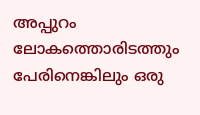അപ്പുറം ലോകത്തൊരിടത്തും പേരിനെങ്കിലും ഒരു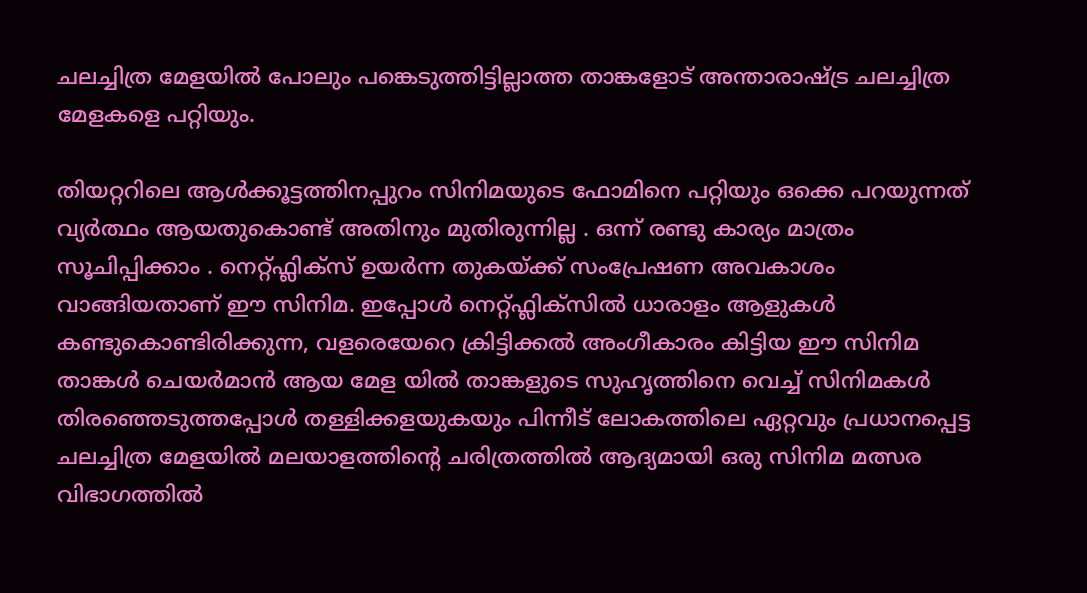ചലച്ചിത്ര മേളയിൽ പോലും പങ്കെടുത്തിട്ടില്ലാത്ത താങ്കളോട് അന്താരാഷ്‌ട്ര ചലച്ചിത്ര മേളകളെ പറ്റിയും.

തിയറ്ററിലെ ആൾക്കൂട്ടത്തിനപ്പുറം സിനിമയുടെ ഫോമിനെ പറ്റിയും ഒക്കെ പറയുന്നത് വ്യർത്ഥം ആയതുകൊണ്ട് അതിനും മുതിരുന്നില്ല . ഒന്ന് രണ്ടു കാര്യം മാത്രം സൂചിപ്പിക്കാം . നെറ്റ്ഫ്ലിക്സ് ഉയർന്ന തുകയ്ക്ക് സംപ്രേഷണ അവകാശം വാങ്ങിയതാണ് ഈ സിനിമ. ഇപ്പോൾ നെറ്റ്ഫ്ലിക്സിൽ ധാരാളം ആളുകൾ കണ്ടുകൊണ്ടിരിക്കുന്ന, വളരെയേറെ ക്രിട്ടിക്കൽ അംഗീകാരം കിട്ടിയ ഈ സിനിമ താങ്കൾ ചെയർമാൻ ആയ മേള യിൽ താങ്കളുടെ സുഹൃത്തിനെ വെച്ച് സിനിമകൾ തിരഞ്ഞെടുത്തപ്പോൾ തള്ളിക്കളയുകയും പിന്നീട് ലോകത്തിലെ ഏറ്റവും പ്രധാനപ്പെട്ട ചലച്ചിത്ര മേളയിൽ മലയാളത്തിന്റെ ചരിത്രത്തിൽ ആദ്യമായി ഒരു സിനിമ മത്സര വിഭാഗത്തിൽ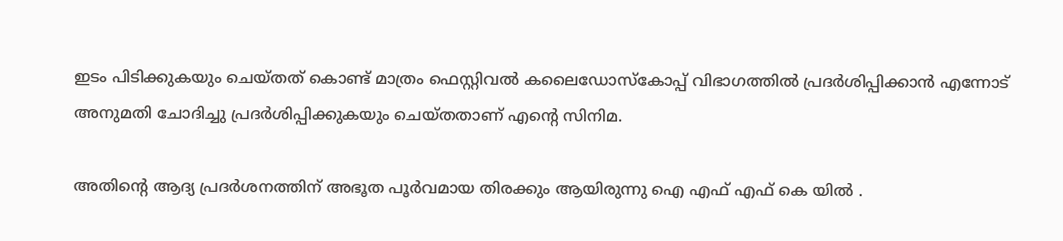ഇടം പിടിക്കുകയും ചെയ്തത് കൊണ്ട് മാത്രം ഫെസ്റ്റിവൽ കലൈഡോസ്കോപ്പ് വിഭാഗത്തിൽ പ്രദർശിപ്പിക്കാൻ എന്നോട് അനുമതി ചോദിച്ചു പ്രദർശിപ്പിക്കുകയും ചെയ്തതാണ് എന്റെ സിനിമ.

അതിന്റെ ആദ്യ പ്രദർശനത്തിന് അഭൂത പൂർവമായ തിരക്കും ആയിരുന്നു ഐ എഫ് എഫ് കെ യിൽ .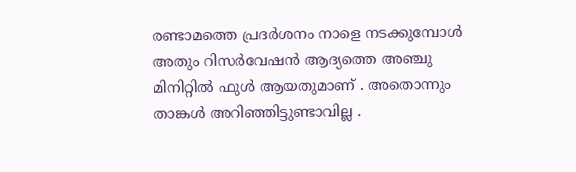രണ്ടാമത്തെ പ്രദർശനം നാളെ നടക്കുമ്പോൾ അതും റിസർവേഷൻ ആദ്യത്തെ അഞ്ചു മിനിറ്റിൽ ഫുൾ ആയതുമാണ് . അതൊന്നും താങ്കൾ അറിഞ്ഞിട്ടുണ്ടാവില്ല .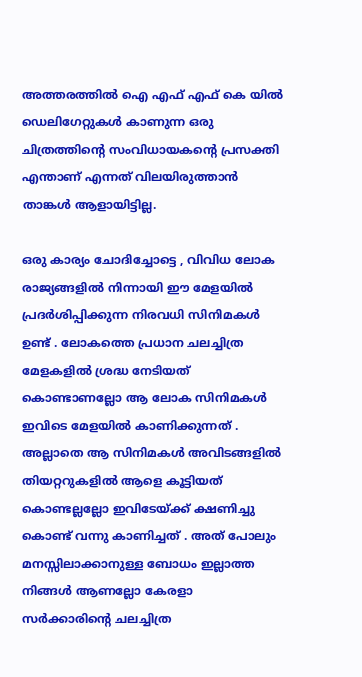അത്തരത്തിൽ ഐ എഫ് എഫ് കെ യിൽ ഡെലിഗേറ്റുകൾ കാണുന്ന ഒരു ചിത്രത്തിന്റെ സംവിധായകന്റെ പ്രസക്തി എന്താണ് എന്നത് വിലയിരുത്താൻ താങ്കൾ ആളായിട്ടില്ല.

ഒരു കാര്യം ചോദിച്ചോട്ടെ , വിവിധ ലോക രാജ്യങ്ങളിൽ നിന്നായി ഈ മേളയിൽ പ്രദർശിപ്പിക്കുന്ന നിരവധി സിനിമകൾ ഉണ്ട് . ലോകത്തെ പ്രധാന ചലച്ചിത്ര മേളകളിൽ ശ്രദ്ധ നേടിയത് കൊണ്ടാണല്ലോ ആ ലോക സിനിമകൾ ഇവിടെ മേളയിൽ കാണിക്കുന്നത് . അല്ലാതെ ആ സിനിമകൾ അവിടങ്ങളിൽ തിയറ്ററുകളിൽ ആളെ കൂട്ടിയത് കൊണ്ടല്ലല്ലോ ഇവിടേയ്ക്ക് ക്ഷണിച്ചു കൊണ്ട് വന്നു കാണിച്ചത് . അത് പോലും മനസ്സിലാക്കാനുള്ള ബോധം ഇല്ലാത്ത നിങ്ങൾ ആണല്ലോ കേരളാ സർക്കാരിന്റെ ചലച്ചിത്ര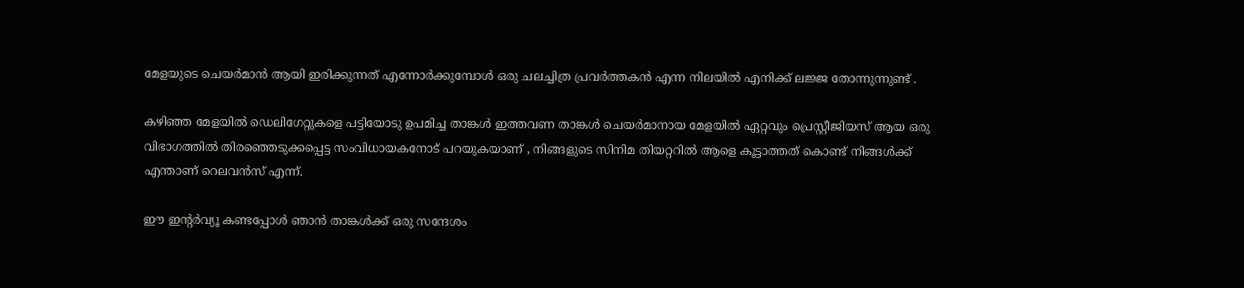മേളയുടെ ചെയർമാൻ ആയി ഇരിക്കുന്നത് എന്നോർക്കുമ്പോൾ ഒരു ചലച്ചിത്ര പ്രവർത്തകൻ എന്ന നിലയിൽ എനിക്ക് ലജ്ജ തോന്നുന്നുണ്ട് .

കഴിഞ്ഞ മേളയിൽ ഡെലിഗേറ്റുകളെ പട്ടിയോടു ഉപമിച്ച താങ്കൾ ഇത്തവണ താങ്കൾ ചെയർമാനായ മേളയിൽ ഏറ്റവും പ്രെസ്റ്റീജിയസ് ആയ ഒരു വിഭാഗത്തിൽ തിരഞ്ഞെടുക്കപ്പെട്ട സംവിധായകനോട് പറയുകയാണ് , നിങ്ങളുടെ സിനിമ തിയറ്ററിൽ ആളെ കൂട്ടാത്തത് കൊണ്ട് നിങ്ങൾക്ക് എന്താണ് റെലവൻസ് എന്ന്.

ഈ ഇന്റർവ്യൂ കണ്ടപ്പോൾ ഞാൻ താങ്കൾക്ക് ഒരു സന്ദേശം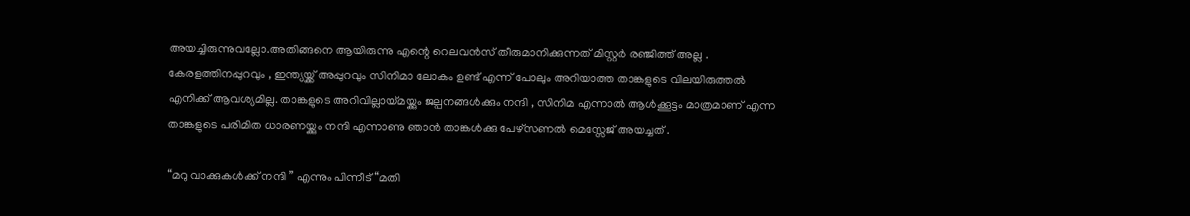അയച്ചിരുന്നുവല്ലോ.അതിങ്ങനെ ആയിരുന്നു എന്റെ റെലവൻസ് തീരുമാനിക്കുന്നത് മിസ്റ്റർ രഞ്ജിത്ത് അല്ല . കേരളത്തിനപ്പുറവും , ഇന്ത്യയ്ക്ക് അപ്പുറവും സിനിമാ ലോകം ഉണ്ട് എന്ന് പോലും അറിയാത്ത താങ്കളുടെ വിലയിരുത്തൽ എനിക്ക് ആവശ്യമില്ല. താങ്കളുടെ അറിവില്ലായ്മയ്ക്കും ജല്പനങ്ങൾക്കും നന്ദി , സിനിമ എന്നാൽ ആൾക്കൂട്ടം മാത്രമാണ് എന്ന താങ്കളുടെ പരിമിത ധാരണയ്ക്കും നന്ദി എന്നാണു ഞാൻ താങ്കൾക്കു പേഴ്‌സണൽ മെസ്സേജ് അയച്ചത് .

“മറു വാക്കുകൾക്ക് നന്ദി ” എന്നും പിന്നീട് “മതി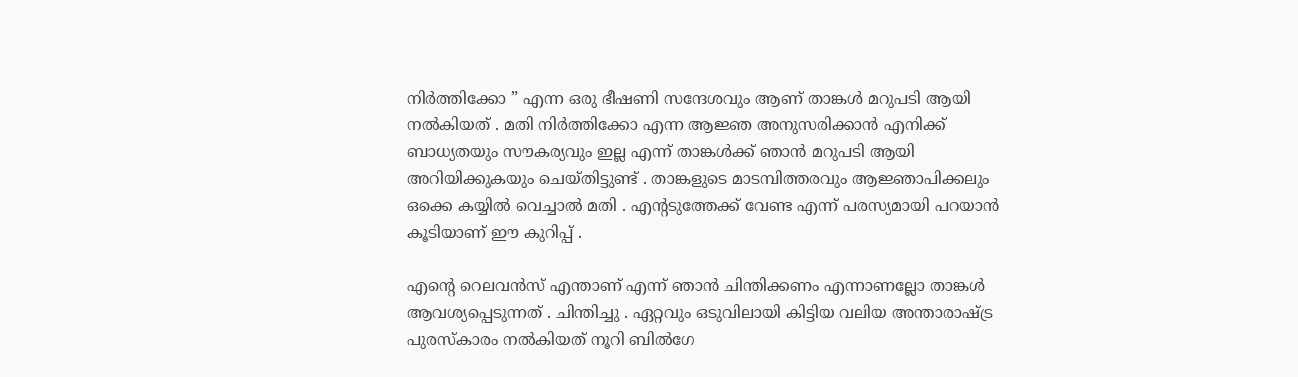നിർത്തിക്കോ ” എന്ന ഒരു ഭീഷണി സന്ദേശവും ആണ് താങ്കൾ മറുപടി ആയി നൽകിയത് . മതി നിർത്തിക്കോ എന്ന ആജ്ഞ അനുസരിക്കാൻ എനിക്ക് ബാധ്യതയും സൗകര്യവും ഇല്ല എന്ന് താങ്കൾക്ക് ഞാൻ മറുപടി ആയി അറിയിക്കുകയും ചെയ്തിട്ടുണ്ട് . താങ്കളുടെ മാടമ്പിത്തരവും ആജ്ഞാപിക്കലും ഒക്കെ കയ്യിൽ വെച്ചാൽ മതി . എന്റടുത്തേക്ക് വേണ്ട എന്ന് പരസ്യമായി പറയാൻ കൂടിയാണ് ഈ കുറിപ്പ് .

എന്റെ റെലവൻസ് എന്താണ് എന്ന് ഞാൻ ചിന്തിക്കണം എന്നാണല്ലോ താങ്കൾ ആവശ്യപ്പെടുന്നത് . ചിന്തിച്ചു . ഏറ്റവും ഒടുവിലായി കിട്ടിയ വലിയ അന്താരാഷ്‌ട്ര പുരസ്കാരം നൽകിയത് നൂറി ബിൽഗേ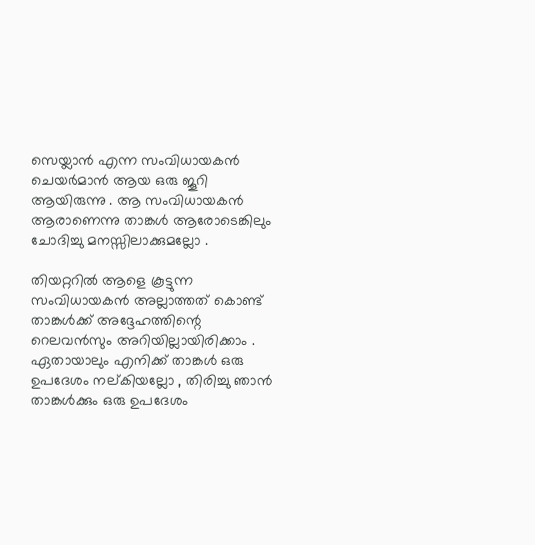സെയ്ലാൻ എന്ന സംവിധായകൻ ചെയർമാൻ ആയ ഒരു ജൂറി ആയിരുന്നു . ആ സംവിധായകൻ ആരാണെന്നു താങ്കൾ ആരോടെങ്കിലും ചോദിച്ചു മനസ്സിലാക്കുമല്ലോ .

തിയറ്ററിൽ ആളെ കൂട്ടുന്ന സംവിധായകൻ അല്ലാത്തത് കൊണ്ട് താങ്കൾക്ക് അദ്ദേഹത്തിന്റെ റെലവൻസും അറിയില്ലായിരിക്കാം . ഏതായാലും എനിക്ക് താങ്കൾ ഒരു ഉപദേശം നല്കിയല്ലോ , തിരിച്ചു ഞാൻ താങ്കൾക്കും ഒരു ഉപദേശം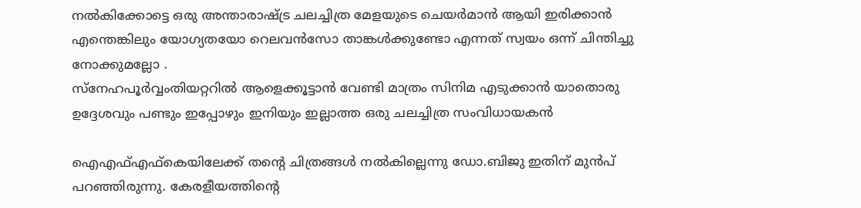നൽകിക്കോട്ടെ ഒരു അന്താരാഷ്‌ട്ര ചലച്ചിത്ര മേളയുടെ ചെയർമാൻ ആയി ഇരിക്കാൻ എന്തെങ്കിലും യോഗ്യതയോ റെലവൻസോ താങ്കൾക്കുണ്ടോ എന്നത് സ്വയം ഒന്ന് ചിന്തിച്ചു നോക്കുമല്ലോ .
സ്നേഹപൂർവ്വംതിയറ്ററിൽ ആളെക്കൂട്ടാൻ വേണ്ടി മാത്രം സിനിമ എടുക്കാൻ യാതൊരു ഉദ്ദേശവും പണ്ടും ഇപ്പോഴും ഇനിയും ഇല്ലാത്ത ഒരു ചലച്ചിത്ര സംവിധായകൻ

ഐഎഫ്എഫ്കെയിലേക്ക് തന്റെ ചിത്രങ്ങൾ നൽകില്ലെന്നു ഡോ.ബിജു ഇതിന് മുൻപ് പറഞ്ഞിരുന്നു. കേരളീയത്തിന്റെ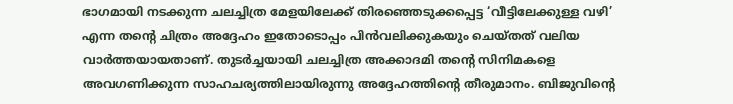ഭാഗമായി നടക്കുന്ന ചലച്ചിത്ര മേളയിലേക്ക് തിരഞ്ഞെടുക്കപ്പെട്ട ‘വീട്ടിലേക്കുള്ള വഴി’ എന്ന തന്റെ ചിത്രം അദ്ദേഹം ഇതോടൊപ്പം പിൻവലിക്കുകയും ചെയ്തത് വലിയ വാർത്തയായതാണ്. തുടർച്ചയായി ചലച്ചിത്ര അക്കാദമി തന്റെ സിനിമകളെ അവഗണിക്കുന്ന സാഹചര്യത്തിലായിരുന്നു അ‌ദ്ദേഹത്തിന്റെ തീരുമാനം. ബിജുവിന്റെ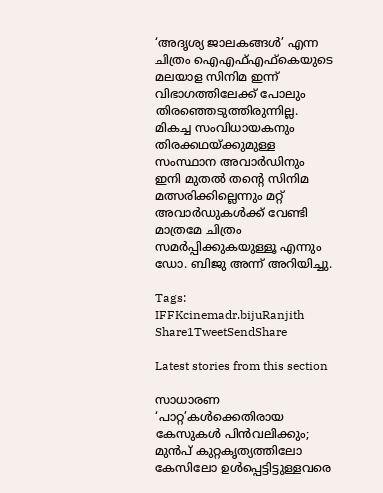‘അദൃശ്യ ജാലകങ്ങൾ’ എന്ന ചിത്രം ഐഎഫ്എഫ്കെയുടെ മലയാള സിനിമ ഇന്ന് വിഭാഗത്തിലേക്ക് പോലും തിരഞ്ഞെടുത്തിരുന്നില്ല. മികച്ച സംവിധായകനും തിരക്കഥയ്ക്കുമുള്ള സംസ്ഥാന അവാർഡിനും ഇനി മുതൽ തന്റെ സിനിമ മത്സരിക്കില്ലെന്നും മറ്റ് അവാർഡുകൾക്ക് വേണ്ടി മാത്രമേ ചിത്രം സമർപ്പിക്കുകയുള്ളൂ എന്നും ഡോ. ബിജു അ‌ന്ന് അറിയിച്ചു.

Tags: IFFKcinemadr.bijuRanjith
Share1TweetSendShare

Latest stories from this section

സാധാരണ ‘പാറ്റ’കൾക്കെതിരായ കേസുകൾ പിൻവലിക്കും; മുൻപ് കുറ്റകൃത്യത്തിലോ കേസിലോ ഉൾപ്പെട്ടിട്ടുള്ളവരെ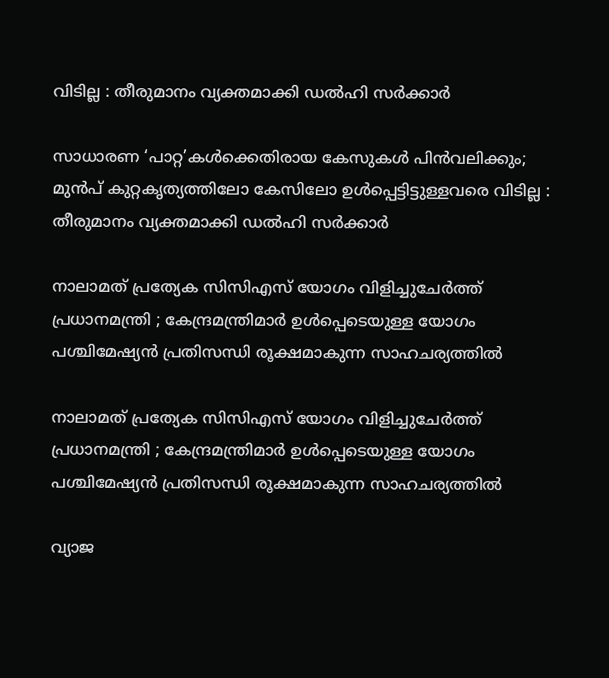വിടില്ല : തീരുമാനം വ്യക്തമാക്കി ഡൽഹി സർക്കാർ

സാധാരണ ‘പാറ്റ’കൾക്കെതിരായ കേസുകൾ പിൻവലിക്കും; മുൻപ് കുറ്റകൃത്യത്തിലോ കേസിലോ ഉൾപ്പെട്ടിട്ടുള്ളവരെ വിടില്ല : തീരുമാനം വ്യക്തമാക്കി ഡൽഹി സർക്കാർ

നാലാമത് പ്രത്യേക സിസിഎസ് യോഗം വിളിച്ചുചേർത്ത് പ്രധാനമന്ത്രി ; കേന്ദ്രമന്ത്രിമാർ ഉൾപ്പെടെയുള്ള യോഗം പശ്ചിമേഷ്യൻ പ്രതിസന്ധി രൂക്ഷമാകുന്ന സാഹചര്യത്തിൽ

നാലാമത് പ്രത്യേക സിസിഎസ് യോഗം വിളിച്ചുചേർത്ത് പ്രധാനമന്ത്രി ; കേന്ദ്രമന്ത്രിമാർ ഉൾപ്പെടെയുള്ള യോഗം പശ്ചിമേഷ്യൻ പ്രതിസന്ധി രൂക്ഷമാകുന്ന സാഹചര്യത്തിൽ

വ്യാജ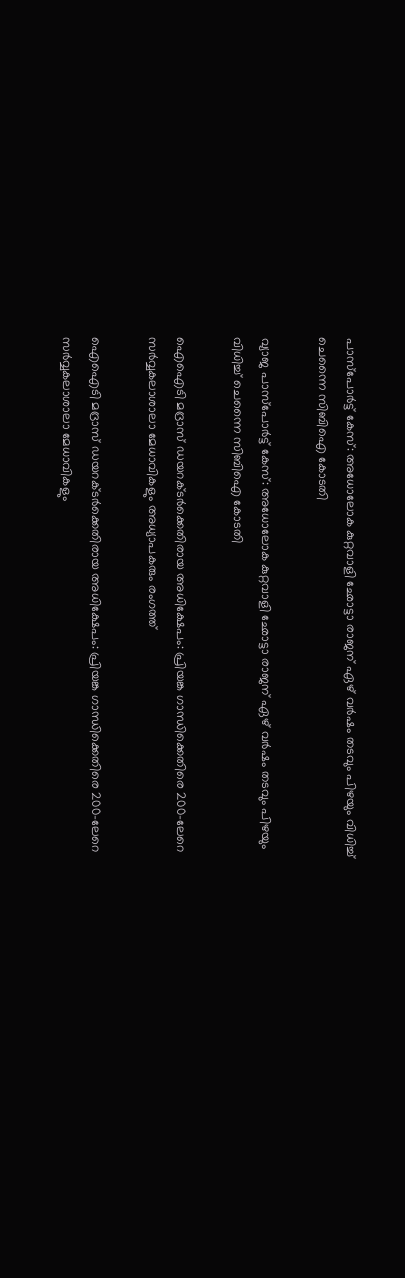പാസ്‌പോർട്ട് കേസ്: അധോലോക കുറ്റവാളി ഛോട്ടാ രാജന് ഏഴ് വർഷം തടവും പിഴയും വിധിച്ച് ചെന്നൈ സിബിഐ കോടതി

വ്യാജ പാസ്‌പോർട്ട് കേസ്: അധോലോക കുറ്റവാളി ഛോട്ടാ രാജന് ഏഴ് വർഷം തടവും പിഴയും വിധിച്ച് ചെന്നൈ സിബിഐ കോടതി

ഐഐടി മദ്രാസ് ഡയറക്ടർക്കെതിരായ അധിക്ഷേപം: പ്രിയങ്ക ഗാന്ധിക്കെതിരെ 200-ലേറെ സർവ്വകലാശാലാ മേധാവികളും അധ്യാപകരും രംഗത്ത്

ഐഐടി മദ്രാസ് ഡയറക്ടർക്കെതിരായ അധിക്ഷേപം: പ്രിയങ്ക ഗാന്ധിക്കെതിരെ 200-ലേറെ സർവ്വകലാശാലാ മേധാവികളും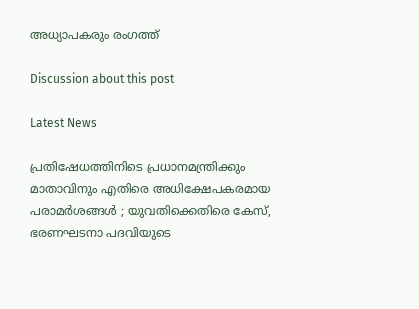അധ്യാപകരും രംഗത്ത്

Discussion about this post

Latest News

പ്രതിഷേധത്തിനിടെ പ്രധാനമന്ത്രിക്കും മാതാവിനും എതിരെ അധിക്ഷേപകരമായ പരാമർശങ്ങൾ ; യുവതിക്കെതിരെ കേസ്, ഭരണഘടനാ പദവിയുടെ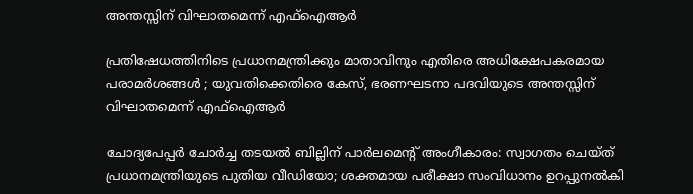അന്തസ്സിന് വിഘാതമെന്ന് എഫ്‌ഐആർ

പ്രതിഷേധത്തിനിടെ പ്രധാനമന്ത്രിക്കും മാതാവിനും എതിരെ അധിക്ഷേപകരമായ പരാമർശങ്ങൾ ; യുവതിക്കെതിരെ കേസ്, ഭരണഘടനാ പദവിയുടെ അന്തസ്സിന് വിഘാതമെന്ന് എഫ്‌ഐആർ

ചോദ്യപേപ്പർ ചോർച്ച തടയൽ ബില്ലിന് പാർലമെന്റ് അംഗീകാരം: സ്വാഗതം ചെയ്ത് പ്രധാനമന്ത്രിയുടെ പുതിയ വീഡിയോ; ശക്തമായ പരീക്ഷാ സംവിധാനം ഉറപ്പുനൽകി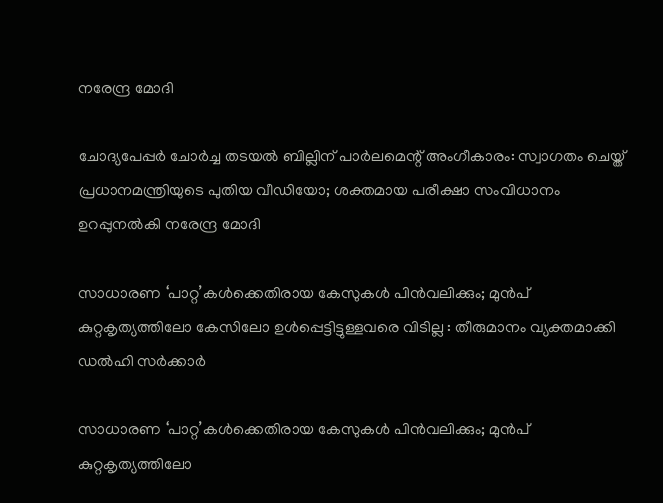നരേന്ദ്ര മോദി

ചോദ്യപേപ്പർ ചോർച്ച തടയൽ ബില്ലിന് പാർലമെന്റ് അംഗീകാരം: സ്വാഗതം ചെയ്ത് പ്രധാനമന്ത്രിയുടെ പുതിയ വീഡിയോ; ശക്തമായ പരീക്ഷാ സംവിധാനം ഉറപ്പുനൽകി നരേന്ദ്ര മോദി

സാധാരണ ‘പാറ്റ’കൾക്കെതിരായ കേസുകൾ പിൻവലിക്കും; മുൻപ് കുറ്റകൃത്യത്തിലോ കേസിലോ ഉൾപ്പെട്ടിട്ടുള്ളവരെ വിടില്ല : തീരുമാനം വ്യക്തമാക്കി ഡൽഹി സർക്കാർ

സാധാരണ ‘പാറ്റ’കൾക്കെതിരായ കേസുകൾ പിൻവലിക്കും; മുൻപ് കുറ്റകൃത്യത്തിലോ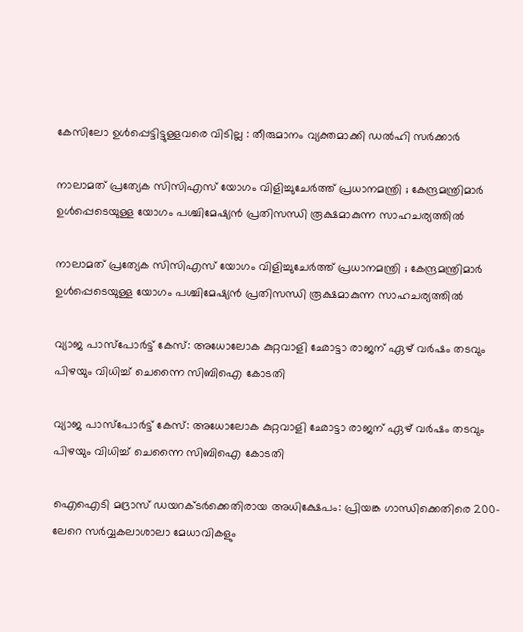കേസിലോ ഉൾപ്പെട്ടിട്ടുള്ളവരെ വിടില്ല : തീരുമാനം വ്യക്തമാക്കി ഡൽഹി സർക്കാർ

നാലാമത് പ്രത്യേക സിസിഎസ് യോഗം വിളിച്ചുചേർത്ത് പ്രധാനമന്ത്രി ; കേന്ദ്രമന്ത്രിമാർ ഉൾപ്പെടെയുള്ള യോഗം പശ്ചിമേഷ്യൻ പ്രതിസന്ധി രൂക്ഷമാകുന്ന സാഹചര്യത്തിൽ

നാലാമത് പ്രത്യേക സിസിഎസ് യോഗം വിളിച്ചുചേർത്ത് പ്രധാനമന്ത്രി ; കേന്ദ്രമന്ത്രിമാർ ഉൾപ്പെടെയുള്ള യോഗം പശ്ചിമേഷ്യൻ പ്രതിസന്ധി രൂക്ഷമാകുന്ന സാഹചര്യത്തിൽ

വ്യാജ പാസ്‌പോർട്ട് കേസ്: അധോലോക കുറ്റവാളി ഛോട്ടാ രാജന് ഏഴ് വർഷം തടവും പിഴയും വിധിച്ച് ചെന്നൈ സിബിഐ കോടതി

വ്യാജ പാസ്‌പോർട്ട് കേസ്: അധോലോക കുറ്റവാളി ഛോട്ടാ രാജന് ഏഴ് വർഷം തടവും പിഴയും വിധിച്ച് ചെന്നൈ സിബിഐ കോടതി

ഐഐടി മദ്രാസ് ഡയറക്ടർക്കെതിരായ അധിക്ഷേപം: പ്രിയങ്ക ഗാന്ധിക്കെതിരെ 200-ലേറെ സർവ്വകലാശാലാ മേധാവികളും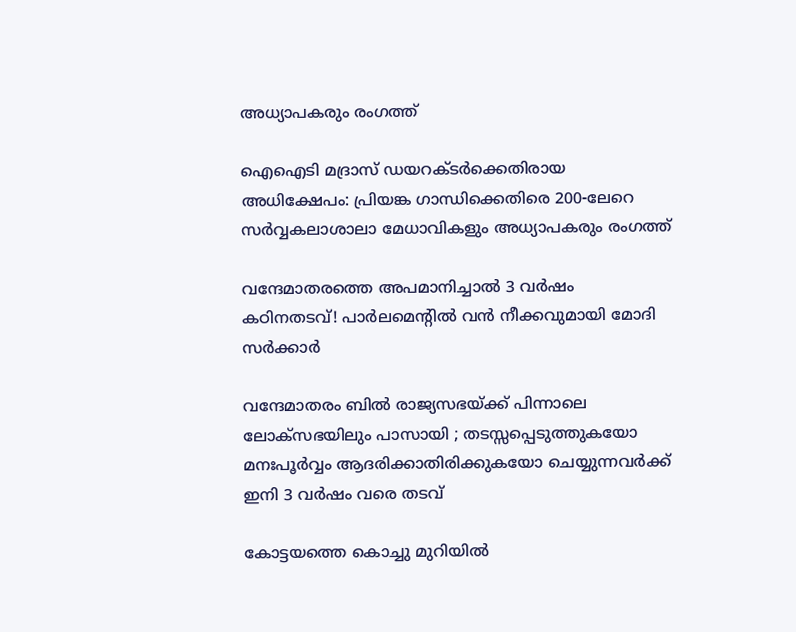അധ്യാപകരും രംഗത്ത്

ഐഐടി മദ്രാസ് ഡയറക്ടർക്കെതിരായ അധിക്ഷേപം: പ്രിയങ്ക ഗാന്ധിക്കെതിരെ 200-ലേറെ സർവ്വകലാശാലാ മേധാവികളും അധ്യാപകരും രംഗത്ത്

വന്ദേമാതരത്തെ അപമാനിച്ചാൽ 3 വർഷം കഠിനതടവ്! പാർലമെന്റിൽ വൻ നീക്കവുമായി മോദി സർക്കാർ

വന്ദേമാതരം ബിൽ രാജ്യസഭയ്ക്ക് പിന്നാലെ ലോക്‌സഭയിലും പാസായി ; തടസ്സപ്പെടുത്തുകയോ മനഃപൂർവ്വം ആദരിക്കാതിരിക്കുകയോ ചെയ്യുന്നവർക്ക് ഇനി 3 വർഷം വരെ തടവ്

കോട്ടയത്തെ കൊച്ചു മുറിയിൽ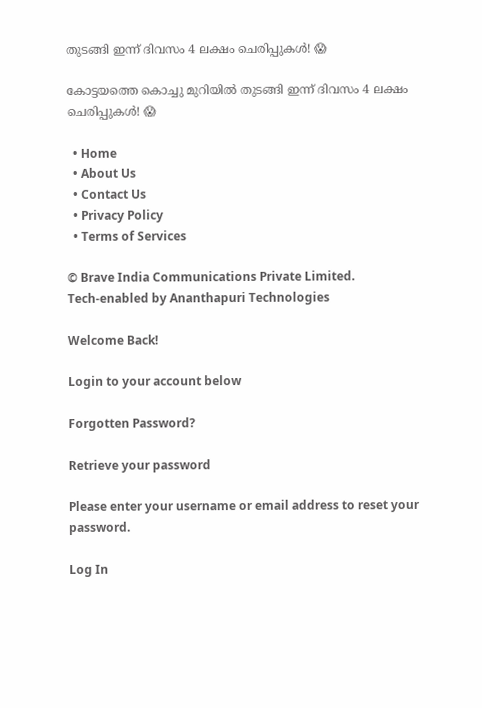തുടങ്ങി ഇന്ന് ദിവസം 4 ലക്ഷം ചെരിപ്പുകൾ! 😱

കോട്ടയത്തെ കൊച്ചു മുറിയിൽ തുടങ്ങി ഇന്ന് ദിവസം 4 ലക്ഷം ചെരിപ്പുകൾ! 😱

  • Home
  • About Us
  • Contact Us
  • Privacy Policy
  • Terms of Services

© Brave India Communications Private Limited.
Tech-enabled by Ananthapuri Technologies

Welcome Back!

Login to your account below

Forgotten Password?

Retrieve your password

Please enter your username or email address to reset your password.

Log In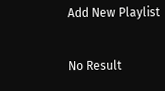Add New Playlist

No Result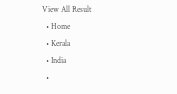View All Result
  • Home
  • Kerala
  • India
  •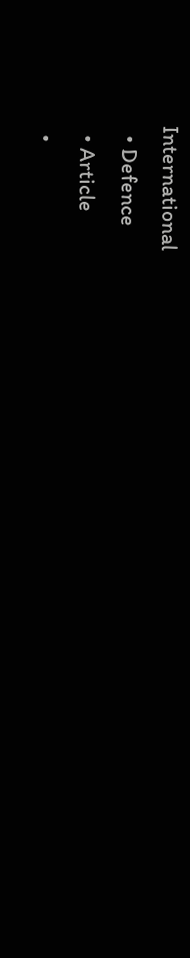International
  • Defence
  • Article
  •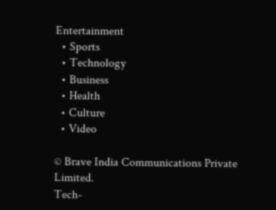Entertainment
  • Sports
  • Technology
  • Business
  • Health
  • Culture
  • Video

© Brave India Communications Private Limited.
Tech-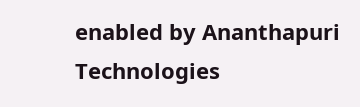enabled by Ananthapuri Technologies